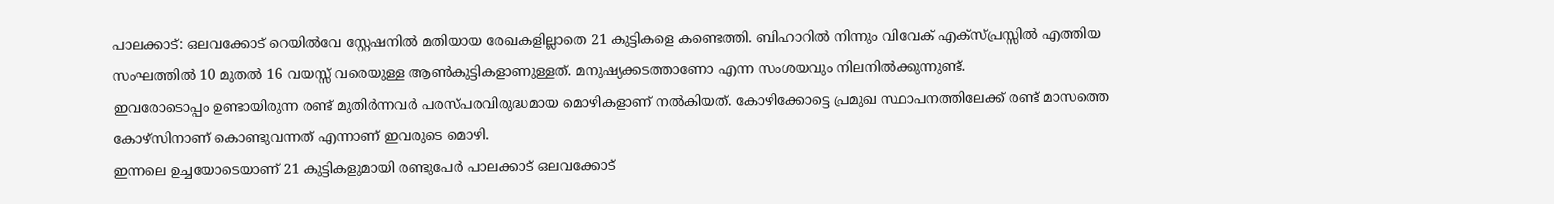പാലക്കാട്: ഒലവക്കോട് റെയിൽവേ സ്റ്റേഷനിൽ മതിയായ രേഖകളില്ലാതെ 21 കുട്ടികളെ കണ്ടെത്തി. ബിഹാറിൽ നിന്നും വിവേക് എക്സ്പ്രസ്സിൽ എത്തിയ സംഘത്തിൽ 10 മുതൽ 16 വയസ്സ് വരെയുള്ള ആൺകുട്ടികളാണുള്ളത്. മനുഷ്യക്കടത്താണോ എന്ന സംശയവും നിലനിൽക്കുന്നുണ്ട്.
ഇവരോടൊപ്പം ഉണ്ടായിരുന്ന രണ്ട് മുതിർന്നവർ പരസ്പരവിരുദ്ധമായ മൊഴികളാണ് നൽകിയത്. കോഴിക്കോട്ടെ പ്രമുഖ സ്ഥാപനത്തിലേക്ക് രണ്ട് മാസത്തെ കോഴ്സിനാണ് കൊണ്ടുവന്നത് എന്നാണ് ഇവരുടെ മൊഴി.
ഇന്നലെ ഉച്ചയോടെയാണ് 21 കുട്ടികളുമായി രണ്ടുപേർ പാലക്കാട് ഒലവക്കോട്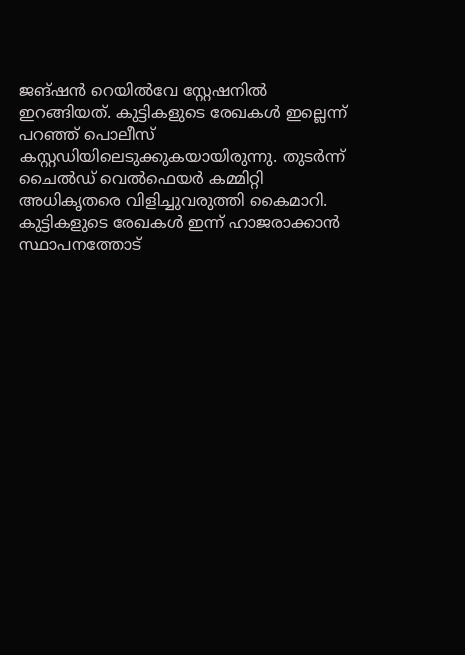ജങ്ഷൻ റെയിൽവേ സ്റ്റേഷനിൽ ഇറങ്ങിയത്. കുട്ടികളുടെ രേഖകൾ ഇല്ലെന്ന് പറഞ്ഞ് പൊലീസ് കസ്റ്റഡിയിലെടുക്കുകയായിരുന്നു. തുടർന്ന് ചൈൽഡ് വെൽഫെയർ കമ്മിറ്റി അധികൃതരെ വിളിച്ചുവരുത്തി കൈമാറി. കുട്ടികളുടെ രേഖകൾ ഇന്ന് ഹാജരാക്കാൻ സ്ഥാപനത്തോട്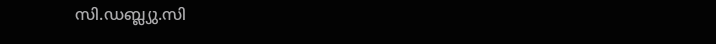സി.ഡബ്ല്യു.സി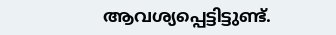ആവശ്യപ്പെട്ടിട്ടുണ്ട്.